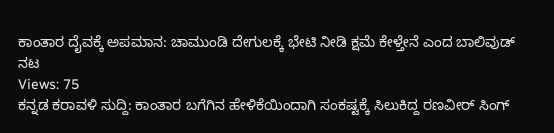ಕಾಂತಾರ ದೈವಕ್ಕೆ ಅಪಮಾನ: ಚಾಮುಂಡಿ ದೇಗುಲಕ್ಕೆ ಭೇಟಿ ನೀಡಿ ಕ್ಷಮೆ ಕೇಳ್ತೇನೆ ಎಂದ ಬಾಲಿವುಡ್ ನಟ
Views: 75
ಕನ್ನಡ ಕರಾವಳಿ ಸುದ್ದಿ: ಕಾಂತಾರ ಬಗೆಗಿನ ಹೇಳಿಕೆಯಿಂದಾಗಿ ಸಂಕಷ್ಟಕ್ಕೆ ಸಿಲುಕಿದ್ದ ರಣವೀರ್ ಸಿಂಗ್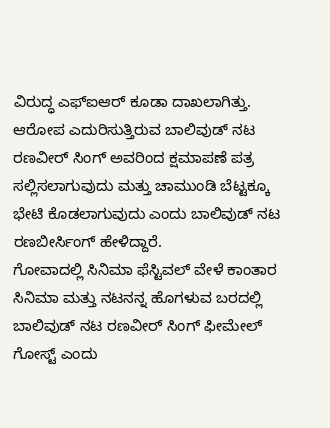ವಿರುದ್ಧ ಎಫ್ಐಆರ್ ಕೂಡಾ ದಾಖಲಾಗಿತ್ತು.
ಆರೋಪ ಎದುರಿಸುತ್ತಿರುವ ಬಾಲಿವುಡ್ ನಟ ರಣವೀರ್ ಸಿಂಗ್ ಅವರಿಂದ ಕ್ಷಮಾಪಣೆ ಪತ್ರ ಸಲ್ಲಿಸಲಾಗುವುದು ಮತ್ತು ಚಾಮುಂಡಿ ಬೆಟ್ಟಕ್ಕೂ ಭೇಟಿ ಕೊಡಲಾಗುವುದು ಎಂದು ಬಾಲಿವುಡ್ ನಟ ರಣಬೀರ್ಸಿಂಗ್ ಹೇಳಿದ್ದಾರೆ.
ಗೋವಾದಲ್ಲಿ ಸಿನಿಮಾ ಫೆಸ್ಟಿವಲ್ ವೇಳೆ ಕಾಂತಾರ ಸಿನಿಮಾ ಮತ್ತು ನಟನನ್ನ ಹೊಗಳುವ ಬರದಲ್ಲಿ ಬಾಲಿವುಡ್ ನಟ ರಣವೀರ್ ಸಿಂಗ್ ಫೀಮೇಲ್ ಗೋಸ್ಟ್ ಎಂದು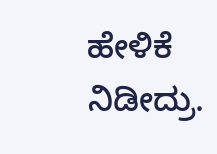ಹೇಳಿಕೆ ನಿಡೀದ್ರು.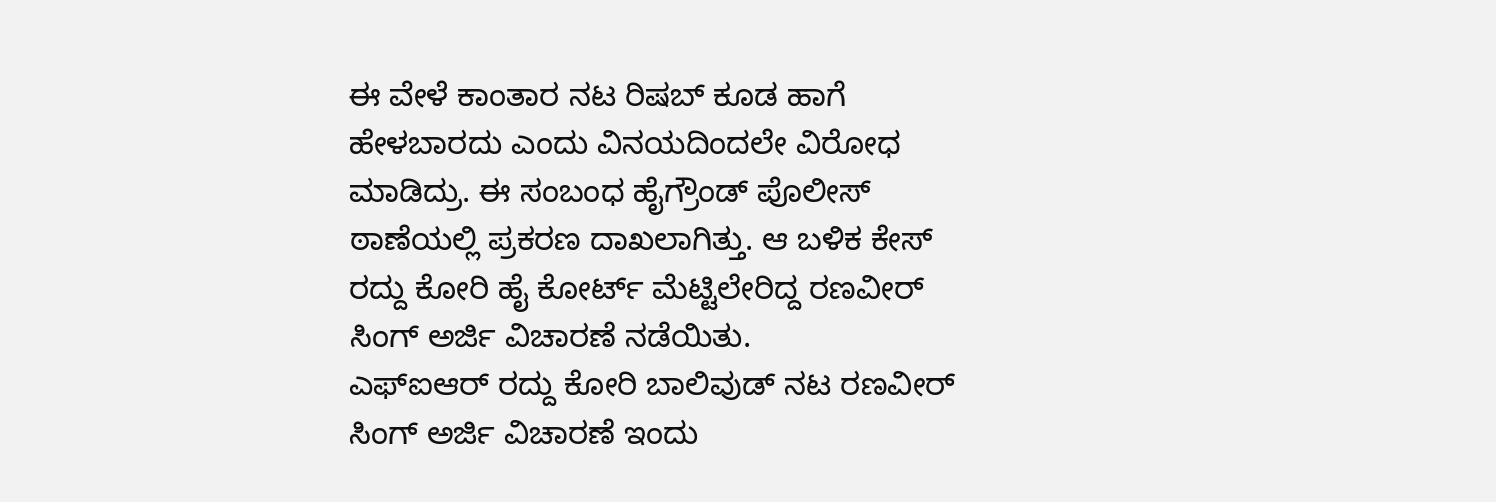ಈ ವೇಳೆ ಕಾಂತಾರ ನಟ ರಿಷಬ್ ಕೂಡ ಹಾಗೆ ಹೇಳಬಾರದು ಎಂದು ವಿನಯದಿಂದಲೇ ವಿರೋಧ ಮಾಡಿದ್ರು. ಈ ಸಂಬಂಧ ಹೈಗ್ರೌಂಡ್ ಪೊಲೀಸ್ ಠಾಣೆಯಲ್ಲಿ ಪ್ರಕರಣ ದಾಖಲಾಗಿತ್ತು. ಆ ಬಳಿಕ ಕೇಸ್ ರದ್ದು ಕೋರಿ ಹೈ ಕೋರ್ಟ್ ಮೆಟ್ಟಿಲೇರಿದ್ದ ರಣವೀರ್ ಸಿಂಗ್ ಅರ್ಜಿ ವಿಚಾರಣೆ ನಡೆಯಿತು.
ಎಫ್ಐಆರ್ ರದ್ದು ಕೋರಿ ಬಾಲಿವುಡ್ ನಟ ರಣವೀರ್ ಸಿಂಗ್ ಅರ್ಜಿ ವಿಚಾರಣೆ ಇಂದು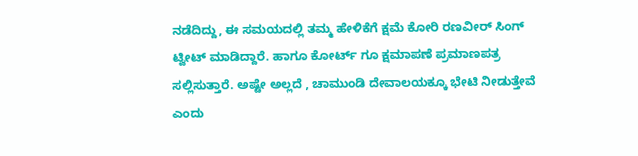ನಡೆದಿದ್ದು, ಈ ಸಮಯದಲ್ಲಿ ತಮ್ಮ ಹೇಳಿಕೆಗೆ ಕ್ಷಮೆ ಕೋರಿ ರಣವೀರ್ ಸಿಂಗ್ ಟ್ವೀಟ್ ಮಾಡಿದ್ದಾರೆ. ಹಾಗೂ ಕೋರ್ಟ್ ಗೂ ಕ್ಷಮಾಪಣೆ ಪ್ರಮಾಣಪತ್ರ ಸಲ್ಲಿಸುತ್ತಾರೆ. ಅಷ್ಟೇ ಅಲ್ಲದೆ , ಚಾಮುಂಡಿ ದೇವಾಲಯಕ್ಕೂ ಭೇಟಿ ನೀಡುತ್ತೇವೆ ಎಂದು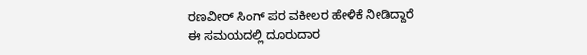ರಣವೀರ್ ಸಿಂಗ್ ಪರ ವಕೀಲರ ಹೇಳಿಕೆ ನೀಡಿದ್ದಾರೆ
ಈ ಸಮಯದಲ್ಲಿ ದೂರುದಾರ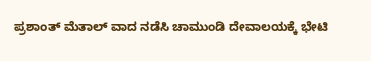ಪ್ರಶಾಂತ್ ಮೆತಾಲ್ ವಾದ ನಡೆಸಿ ಚಾಮುಂಡಿ ದೇವಾಲಯಕ್ಕೆ ಭೇಟಿ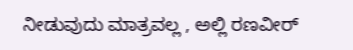ನೀಡುವುದು ಮಾತ್ರವಲ್ಲ , ಅಲ್ಲಿ ರಣವೀರ್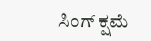ಸಿಂಗ್ ಕ್ಷಮೆ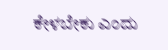ಕೇಳಬೇಕು ಎಂದು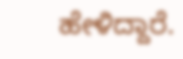ಹೇಳಿದ್ದಾರೆ.